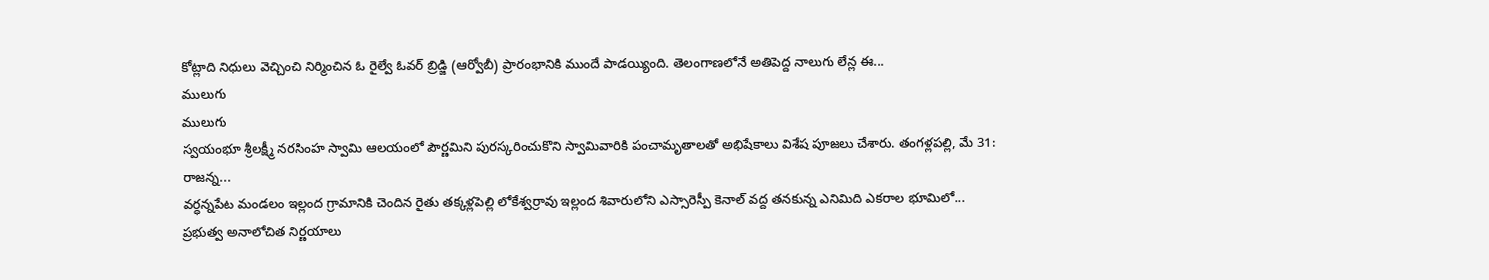కోట్లాది నిధులు వెచ్చించి నిర్మించిన ఓ రైల్వే ఓవర్ బ్రిడ్జి (ఆర్వోబీ) ప్రారంభానికి ముందే పాడయ్యింది. తెలంగాణలోనే అతిపెద్ద నాలుగు లేన్ల ఈ...
ములుగు
ములుగు
స్వయంభూ శ్రీలక్ష్మీ నరసింహ స్వామి ఆలయంలో పౌర్ణమిని పురస్కరించుకొని స్వామివారికి పంచామృతాలతో అభిషేకాలు విశేష పూజలు చేశారు. తంగళ్లపల్లి, మే 31: రాజన్న...
వర్ధన్నపేట మండలం ఇల్లంద గ్రామానికి చెందిన రైతు తక్కళ్లపెల్లి లోకేశ్వర్రావు ఇల్లంద శివారులోని ఎస్సారెస్పీ కెనాల్ వద్ద తనకున్న ఎనిమిది ఎకరాల భూమిలో...
ప్రభుత్వ అనాలోచిత నిర్ణయాలు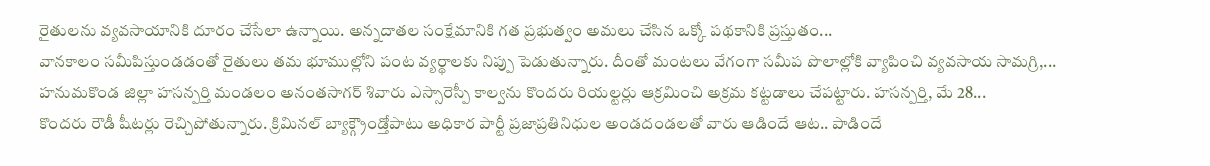రైతులను వ్యవసాయానికి దూరం చేసేలా ఉన్నాయి. అన్నదాతల సంక్షేమానికి గత ప్రభుత్వం అమలు చేసిన ఒక్కో పథకానికి ప్రస్తుతం...
వానకాలం సమీపిస్తుండడంతో రైతులు తమ భూముల్లోని పంట వ్యర్థాలకు నిప్పు పెడుతున్నారు. దీంతో మంటలు వేగంగా సమీప పొలాల్లోకి వ్యాపించి వ్యవసాయ సామగ్రి,...
హనుమకొండ జిల్లా హసన్పర్తి మండలం అనంతసాగర్ శివారు ఎస్సారెస్పీ కాల్వను కొందరు రియల్టర్లు ఆక్రమించి అక్రమ కట్టడాలు చేపట్టారు. హసన్పర్తి, మే 28...
కొందరు రౌడీ షీటర్లు రెచ్చిపోతున్నారు. క్రిమినల్ బ్యాక్గ్రౌండ్తోపాటు అధికార పార్టీ ప్రజాప్రతినిధుల అండదండలతో వారు ఆడిందే ఆట.. పాడిందే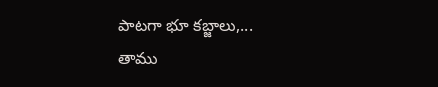పాటగా భూ కబ్జాలు,...
తాము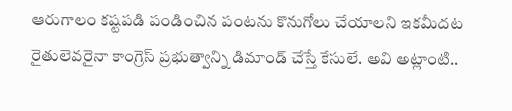ఆరుగాలం కష్టపడి పండించిన పంటను కొనుగోలు చేయాలని ఇకమీదట రైతులెవరైనా కాంగ్రెస్ ప్రభుత్వాన్ని డిమాండ్ చేస్తే కేసులే. అవి అట్లాంటి..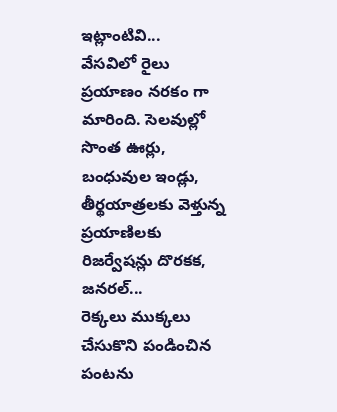ఇట్లాంటివి...
వేసవిలో రైలు ప్రయాణం నరకం గా మారింది. సెలవుల్లో సొంత ఊర్లు, బంధువుల ఇండ్లు, తీర్థయాత్రలకు వెళ్తున్న ప్రయాణిలకు రిజర్వేషన్లు దొరకక, జనరల్...
రెక్కలు ముక్కలు చేసుకొని పండించిన పంటను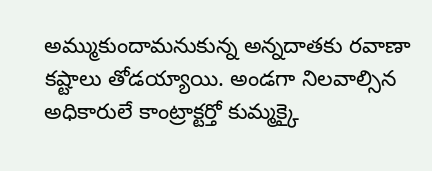అమ్ముకుందామనుకున్న అన్నదాతకు రవాణా కష్టాలు తోడయ్యాయి. అండగా నిలవాల్సిన అధికారులే కాంట్రాక్టర్తో కుమ్మక్కై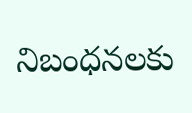నిబంధనలకు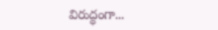విరుద్ధంగా...